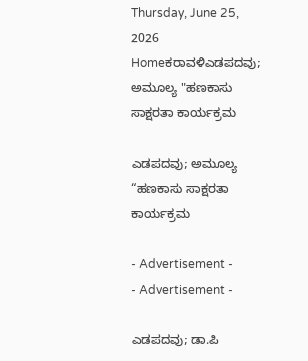Thursday, June 25, 2026
Homeಕರಾವಳಿಎಡಪದವು; ಅಮೂಲ್ಯ "ಹಣಕಾಸು ಸಾಕ್ಷರತಾ ಕಾರ್ಯಕ್ರಮ

ಎಡಪದವು; ಅಮೂಲ್ಯ “ಹಣಕಾಸು ಸಾಕ್ಷರತಾ ಕಾರ್ಯಕ್ರಮ

- Advertisement -
- Advertisement -

ಎಡಪದವು; ಡಾ.ಪಿ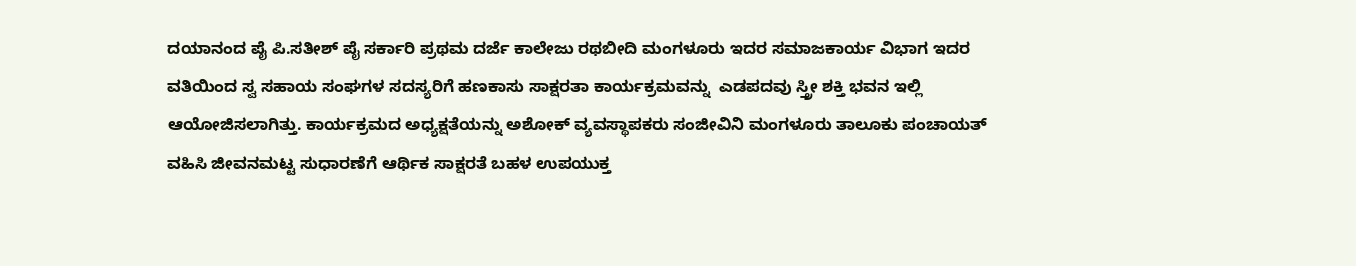ದಯಾನಂದ ಪೈ ಪಿ.ಸತೀಶ್ ಪೈ ಸರ್ಕಾರಿ ಪ್ರಥಮ ದರ್ಜೆ ಕಾಲೇಜು ರಥಬೀದಿ ಮಂಗಳೂರು ಇದರ ಸಮಾಜಕಾರ್ಯ ವಿಭಾಗ ಇದರ ವತಿಯಿಂದ ಸ್ವ ಸಹಾಯ ಸಂಘಗಳ ಸದಸ್ಯರಿಗೆ ಹಣಕಾಸು ಸಾಕ್ಷರತಾ ಕಾರ್ಯಕ್ರಮವನ್ನು  ಎಡಪದವು ಸ್ತ್ರೀ ಶಕ್ತಿ ಭವನ ಇಲ್ಲಿ ಆಯೋಜಿಸಲಾಗಿತ್ತು. ಕಾರ್ಯಕ್ರಮದ ಅಧ್ಯಕ್ಷತೆಯನ್ನು ಅಶೋಕ್ ವ್ಯವಸ್ಥಾಪಕರು ಸಂಜೀವಿನಿ ಮಂಗಳೂರು ತಾಲೂಕು ಪಂಚಾಯತ್ ವಹಿಸಿ ಜೀವನಮಟ್ಟ ಸುಧಾರಣೆಗೆ ಆರ್ಥಿಕ ಸಾಕ್ಷರತೆ ಬಹಳ ಉಪಯುಕ್ತ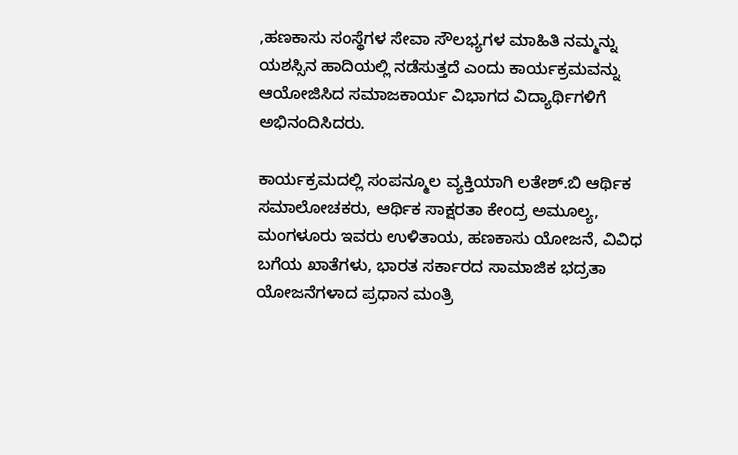,ಹಣಕಾಸು ಸಂಸ್ಥೆಗಳ ಸೇವಾ ಸೌಲಭ್ಯಗಳ ಮಾಹಿತಿ ನಮ್ಮನ್ನು ಯಶಸ್ಸಿನ ಹಾದಿಯಲ್ಲಿ ನಡೆಸುತ್ತದೆ ಎಂದು ಕಾರ್ಯಕ್ರಮವನ್ನು ಆಯೋಜಿಸಿದ ಸಮಾಜಕಾರ್ಯ ವಿಭಾಗದ ವಿದ್ಯಾರ್ಥಿಗಳಿಗೆ ಅಭಿನಂದಿಸಿದರು.

ಕಾರ್ಯಕ್ರಮದಲ್ಲಿ ಸಂಪನ್ಮೂಲ ವ್ಯಕ್ತಿಯಾಗಿ ಲತೇಶ್.ಬಿ ಆರ್ಥಿಕ ಸಮಾಲೋಚಕರು, ಆರ್ಥಿಕ ಸಾಕ್ಷರತಾ ಕೇಂದ್ರ ಅಮೂಲ್ಯ, ಮಂಗಳೂರು ಇವರು ಉಳಿತಾಯ, ಹಣಕಾಸು ಯೋಜನೆ, ವಿವಿಧ ಬಗೆಯ ಖಾತೆಗಳು, ಭಾರತ ಸರ್ಕಾರದ ಸಾಮಾಜಿಕ ಭದ್ರತಾ ಯೋಜನೆಗಳಾದ ಪ್ರಧಾನ ಮಂತ್ರಿ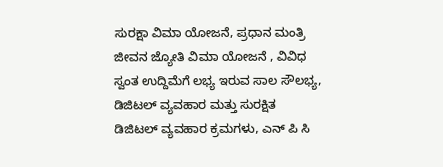ಸುರಕ್ಷಾ ವಿಮಾ ಯೋಜನೆ, ಪ್ರಧಾನ ಮಂತ್ರಿ ಜೀವನ ಜ್ಯೋತಿ ವಿಮಾ ಯೋಜನೆ , ವಿವಿಧ ಸ್ವಂತ ಉದ್ದಿಮೆಗೆ ಲಭ್ಯ ಇರುವ ಸಾಲ ಸೌಲಭ್ಯ, ಡಿಜಿಟಲ್ ವ್ಯವಹಾರ ಮತ್ತು ಸುರಕ್ಷಿತ ಡಿಜಿಟಲ್ ವ್ಯವಹಾರ ಕ್ರಮಗಳು, ಎನ್ ಪಿ ಸಿ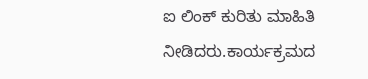ಐ ಲಿಂಕ್ ಕುರಿತು ಮಾಹಿತಿ ನೀಡಿದರು.ಕಾರ್ಯಕ್ರಮದ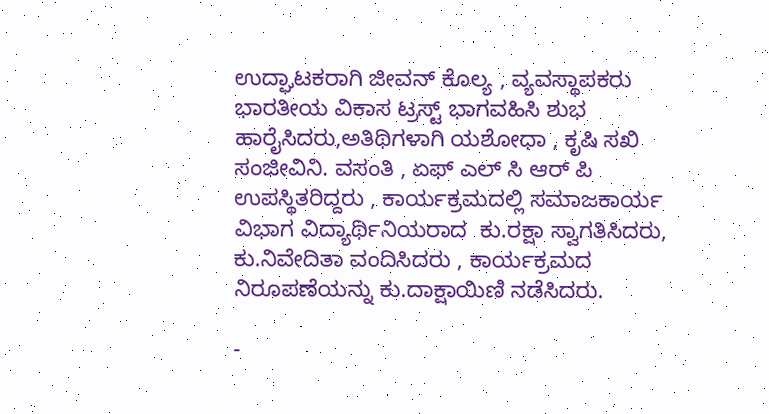ಉದ್ಘಾಟಕರಾಗಿ ಜೀವನ್ ಕೊಲ್ಯ , ವ್ಯವಸ್ಥಾಪಕರು ಭಾರತೀಯ ವಿಕಾಸ ಟ್ರಸ್ಟ್ ಭಾಗವಹಿಸಿ ಶುಭ ಹಾರೈಸಿದರು,ಅತಿಥಿಗಳಾಗಿ ಯಶೋಧಾ , ಕೃಷಿ ಸಖಿ ಸಂಜೀವಿನಿ. ವಸಂತಿ , ಏಫ್ ಎಲ್ ಸಿ ಆರ್ ಪಿ ಉಪಸ್ಥಿತರಿದ್ದರು , ಕಾರ್ಯಕ್ರಮದಲ್ಲಿ ಸಮಾಜಕಾರ್ಯ ವಿಭಾಗ ವಿದ್ಯಾರ್ಥಿನಿಯರಾದ  ಕು.ರಕ್ಷಾ ಸ್ವಾಗತಿಸಿದರು, ಕು.ನಿವೇದಿತಾ ವಂದಿಸಿದರು , ಕಾರ್ಯಕ್ರಮದ ನಿರೂಪಣೆಯನ್ನು ಕು.ದಾಕ್ಷಾಯಿಣಿ ನಡೆಸಿದರು.

-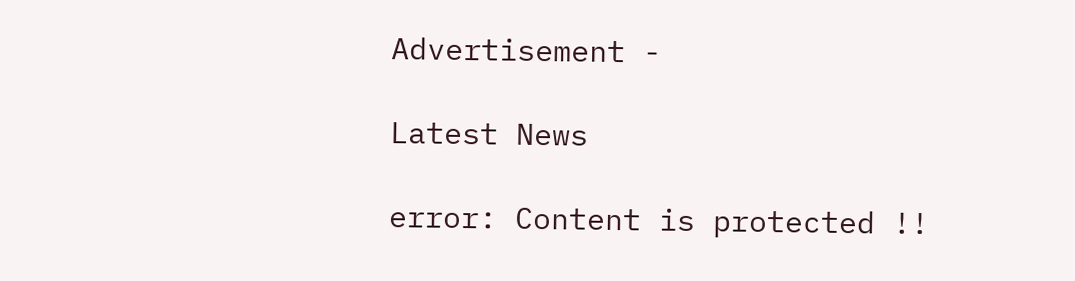Advertisement -

Latest News

error: Content is protected !!